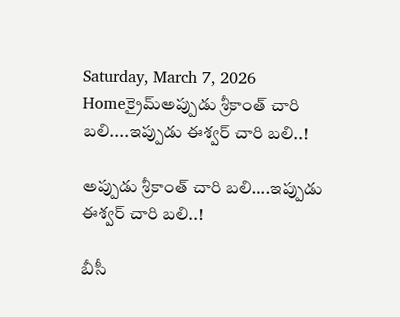Saturday, March 7, 2026
Homeక్రైమ్అప్పుడు శ్రీకాంత్ చారి బలి....ఇప్పుడు ఈశ్వర్ చారి బలి..!

అప్పుడు శ్రీకాంత్ చారి బలి….ఇప్పుడు ఈశ్వర్ చారి బలి..!

బీసీ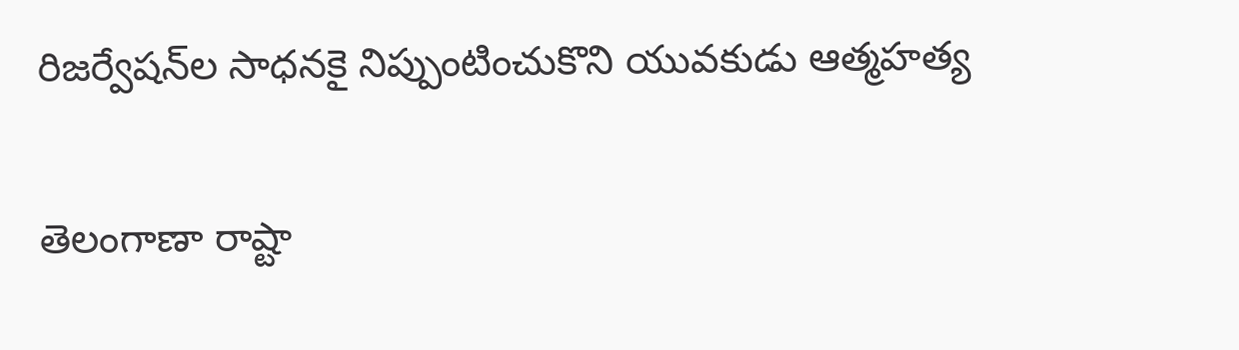రిజర్వేషన్‌ల సాధనకై నిప్పుంటించుకొని యువకుడు ఆత్మహత్య

తెలంగాణా రాష్టా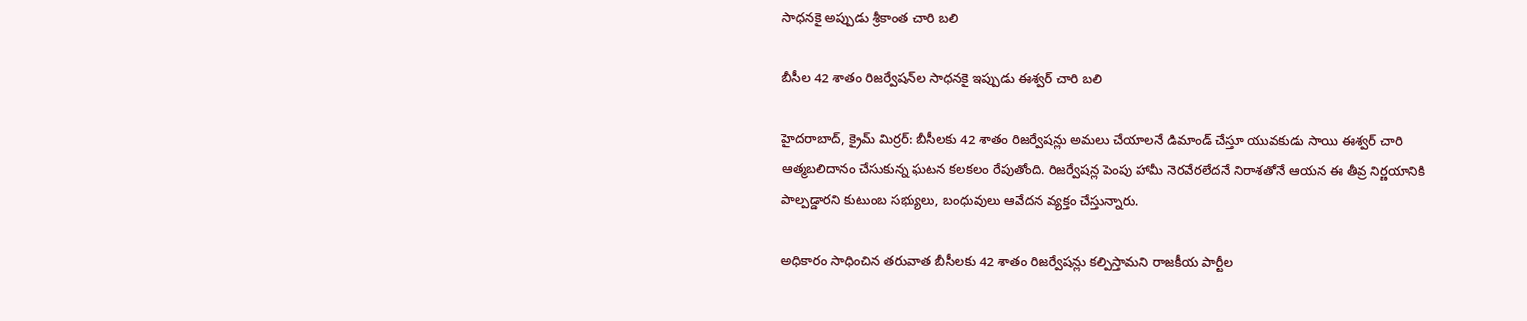సాధనకై అప్పుడు శ్రీకాంత చారి బలి

బీసీల 42 శాతం రిజర్వేషన్‌ల సాధనకై ఇప్పుడు ఈశ్వర్ చారి బలి

హైదరాబాద్‌, క్రైమ్ మిర్రర్: బీసీలకు 42 శాతం రిజర్వేషన్లు అమలు చేయాలనే డిమాండ్‌ చేస్తూ యువకుడు సాయి ఈశ్వర్ చారి ఆత్మబలిదానం చేసుకున్న ఘటన కలకలం రేపుతోంది. రిజర్వేషన్ల పెంపు హామీ నెరవేరలేదనే నిరాశతోనే ఆయన ఈ తీవ్ర నిర్ణయానికి పాల్పడ్డారని కుటుంబ సభ్యులు, బంధువులు ఆవేదన వ్యక్తం చేస్తున్నారు.

అధికారం సాధించిన తరువాత బీసీలకు 42 శాతం రిజర్వేషన్లు కల్పిస్తామని రాజకీయ పార్టీల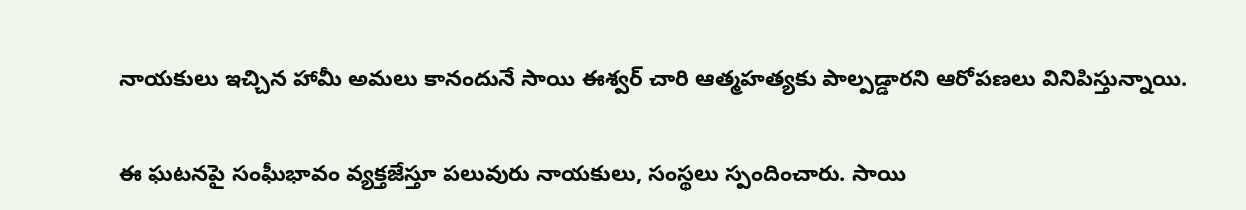నాయకులు ఇచ్చిన హామీ అమలు కానందునే సాయి ఈశ్వర్ చారి ఆత్మహత్యకు పాల్పడ్డారని ఆరోపణలు వినిపిస్తున్నాయి.

ఈ ఘటనపై సంఘీభావం వ్యక్తజేస్తూ పలువురు నాయకులు, సంస్థలు స్పందించారు. సాయి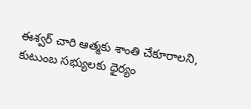ఈశ్వర్ చారి ఆత్మకు శాంతి చేకూరాలని, కుటుంబ సభ్యులకు ధైర్యం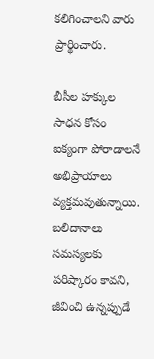కలిగించాలని వారు ప్రార్థించారు.

బీసీల హక్కుల సాధన కోసం ఐక్యంగా పోరాడాలనే అభిప్రాయాలు వ్యక్తమవుతున్నాయి. బలిదానాలు సమస్యలకు పరిష్కారం కావని, జీవించి ఉన్నప్పుడే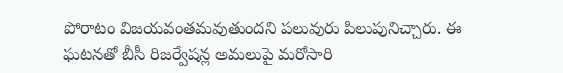పోరాటం విజయవంతమవుతుందని పలువురు పిలుపునిచ్చారు. ఈ ఘటనతో బీసీ రిజర్వేషన్ల అమలుపై మరోసారి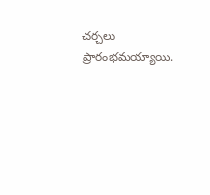చర్చలు ప్రారంభమయ్యాయి.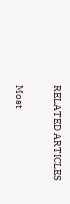RELATED ARTICLES

Most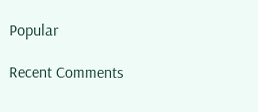Popular

Recent Comments